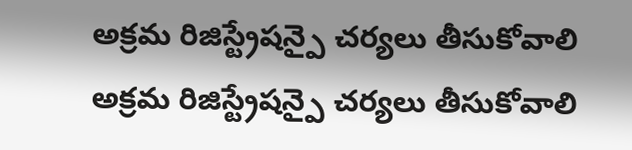అక్రమ రిజిస్ట్రేషన్పై చర్యలు తీసుకోవాలి
అక్రమ రిజిస్ట్రేషన్పై చర్యలు తీసుకోవాలి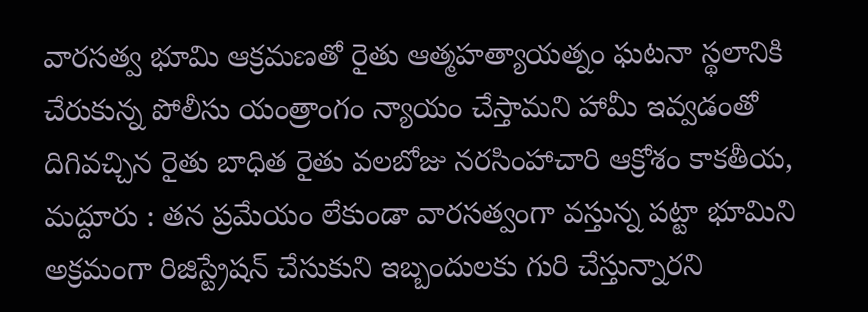వారసత్వ భూమి ఆక్రమణతో రైతు ఆత్మహత్యాయత్నం ఘటనా స్థలానికి చేరుకున్న పోలీసు యంత్రాంగం న్యాయం చేస్తామని హామీ ఇవ్వడంతో దిగివచ్చిన రైతు బాధిత రైతు వలబోజు నరసింహాచారి ఆక్రోశం కాకతీయ, మద్దూరు : తన ప్రమేయం లేకుండా వారసత్వంగా వస్తున్న పట్టా భూమిని అక్రమంగా రిజిస్ట్రేషన్ చేసుకుని ఇబ్బందులకు గురి చేస్తున్నారని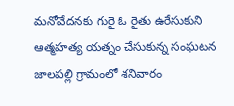మనోవేదనకు గురై ఓ రైతు ఉరేసుకుని ఆత్మహత్య యత్నం చేసుకున్న సంఘటన జాలపల్లి గ్రామంలో శనివారం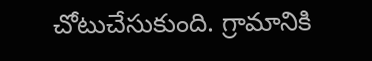చోటుచేసుకుంది. గ్రామానికి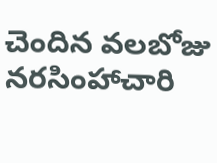చెందిన వలబోజు నరసింహాచారి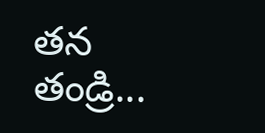తన తండ్రి...